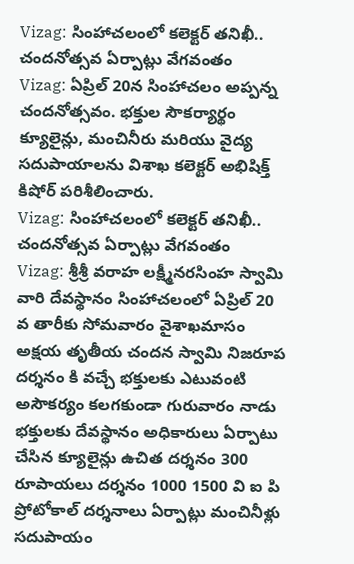Vizag: సింహాచలంలో కలెక్టర్ తనిఖీ.. చందనోత్సవ ఏర్పాట్లు వేగవంతం
Vizag: ఏప్రిల్ 20న సింహాచలం అప్పన్న చందనోత్సవం. భక్తుల సౌకర్యార్థం క్యూలైన్లు, మంచినీరు మరియు వైద్య సదుపాయాలను విశాఖ కలెక్టర్ అభిషిక్త్ కిషోర్ పరిశీలించారు.
Vizag: సింహాచలంలో కలెక్టర్ తనిఖీ.. చందనోత్సవ ఏర్పాట్లు వేగవంతం
Vizag: శ్రీశ్రీ వరాహ లక్ష్మీనరసింహ స్వామి వారి దేవస్థానం సింహాచలంలో ఏప్రిల్ 20 వ తారీకు సోమవారం వైశాఖమాసం అక్షయ తృతీయ చందన స్వామి నిజరూప దర్శనం కి వచ్చే భక్తులకు ఎటువంటి అసౌకర్యం కలగకుండా గురువారం నాడు భక్తులకు దేవస్థానం అధికారులు ఏర్పాటు చేసిన క్యూలైన్లు ఉచిత దర్శనం 300 రూపాయలు దర్శనం 1000 1500 వి ఐ పి ప్రోటోకాల్ దర్శనాలు ఏర్పాట్లు మంచినీళ్లు సదుపాయం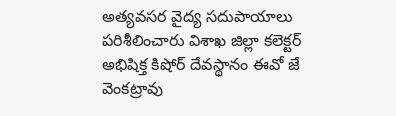అత్యవసర వైద్య సదుపాయాలు పరిశీలించారు విశాఖ జిల్లా కలెక్టర్ అభిషిక్త కిషోర్ దేవస్థానం ఈవో జే వెంకట్రావు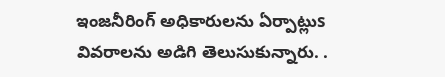ఇంజనీరింగ్ అధికారులను ఏర్పాట్లుs వివరాలను అడిగి తెలుసుకున్నారు. .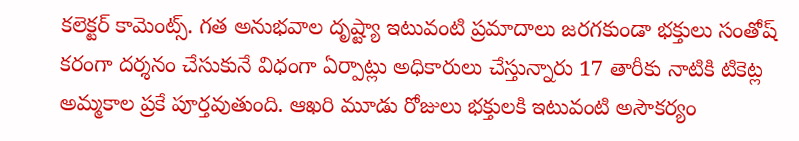కలెక్టర్ కామెంట్స్. గత అనుభవాల దృష్ట్యా ఇటువంటి ప్రమాదాలు జరగకుండా భక్తులు సంతోష్ కరంగా దర్శనం చేసుకునే విధంగా ఏర్పాట్లు అధికారులు చేస్తున్నారు 17 తారీకు నాటికి టికెట్ల అమ్మకాల ప్రకే పూర్తవుతుంది. ఆఖరి మూడు రోజులు భక్తులకి ఇటువంటి అసౌకర్యం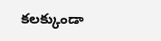కలక్కుండా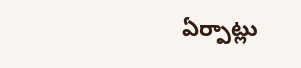ఏర్పాట్లు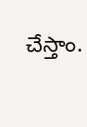చేస్తాం.